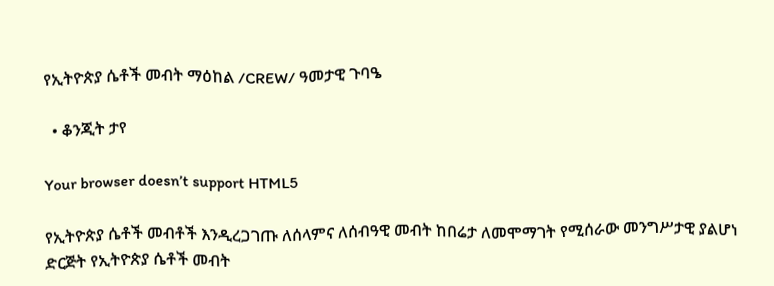የኢትዮጵያ ሴቶች መብት ማዕከል /CREW/ ዓመታዊ ጉባዔ

  • ቆንጂት ታየ

Your browser doesn’t support HTML5

የኢትዮጵያ ሴቶች መብቶች እንዲረጋገጡ ለሰላምና ለሰብዓዊ መብት ከበሬታ ለመሞማገት የሚሰራው መንግሥታዊ ያልሆነ ድርጅት የኢትዮጵያ ሴቶች መብት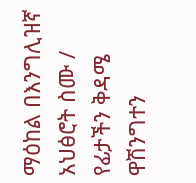ማዕከል በእንግሊዝኛ አህፅሮት ስሙ / የፊታችን ቅዳሜ ዋሽንግተን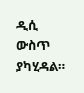ዲሲ ውስጥ ያካሂዳል።